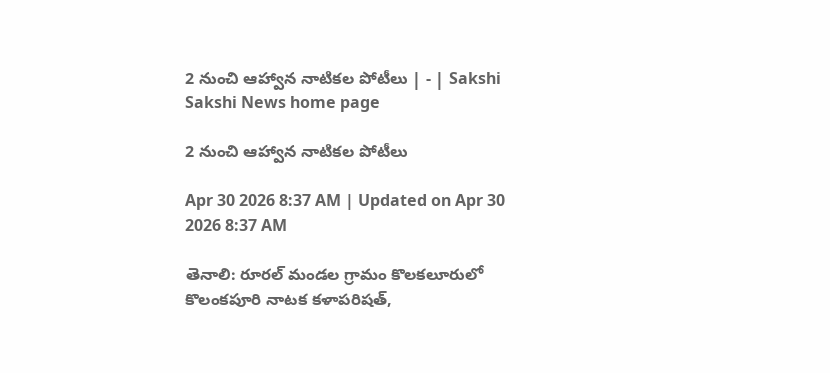2 నుంచి ఆహ్వాన నాటికల పోటీలు | - | Sakshi
Sakshi News home page

2 నుంచి ఆహ్వాన నాటికల పోటీలు

Apr 30 2026 8:37 AM | Updated on Apr 30 2026 8:37 AM

తెనాలి: రూరల్‌ మండల గ్రామం కొలకలూరులో కొలంకపూరి నాటక కళాపరిషత్‌,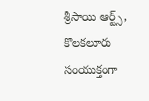శ్రీసాయి ఆర్ట్స్‌, కొలకలూరు సంయుక్తంగా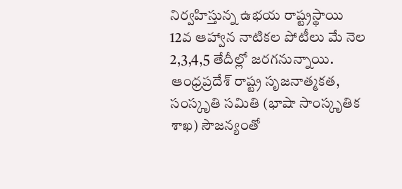నిర్వహిస్తున్న ఉభయ రాష్ట్రస్థాయి 12వ ఆహ్వాన నాటికల పోటీలు మే నెల 2,3,4,5 తేదీల్లో జరగనున్నాయి. ఆంధ్రప్రదేశ్‌ రాష్ట్ర సృజనాత్మకత, సంస్కృతి సమితి (భాషా సాంస్కృతిక శాఖ) సౌజన్యంతో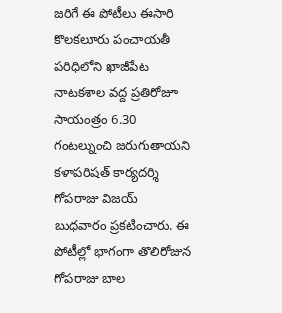జరిగే ఈ పోటీలు ఈసారి కొలకలూరు పంచాయతీ పరిధిలోని ఖాజీపేట నాటకశాల వద్ద ప్రతిరోజూ సాయంత్రం 6.30 గంటల్నుంచి జరుగుతాయని కళాపరిషత్‌ కార్యదర్శి గోపరాజు విజయ్‌ బుధవారం ప్రకటించారు. ఈ పోటీల్లో భాగంగా తొలిరోజున గోపరాజు బాల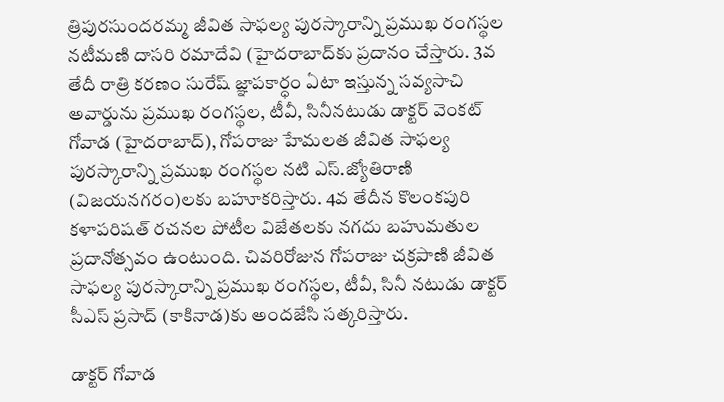త్రిపురసుందరమ్మ జీవిత సాఫల్య పురస్కారాన్ని ప్రముఖ రంగస్థల నటీమణి దాసరి రమాదేవి (హైదరాబాద్‌కు ప్రదానం చేస్తారు. 3వ తేదీ రాత్రి కరణం సురేష్‌ జ్ఞాపకార్ధం ఏటా ఇస్తున్న సవ్యసాచి అవార్డును ప్రముఖ రంగస్థల, టీవీ, సినీనటుడు డాక్టర్‌ వెంకట్‌ గోవాడ (హైదరాబాద్‌), గోపరాజు హేమలత జీవిత సాఫల్య పురస్కారాన్ని ప్రముఖ రంగస్థల నటి ఎస్‌.జ్యోతిరాణి (విజయనగరం)లకు బహూకరిస్తారు. 4వ తేదీన కొలంకపురి కళాపరిషత్‌ రచనల పోటీల విజేతలకు నగదు బహుమతుల ప్రదానోత్సవం ఉంటుంది. చివరిరోజున గోపరాజు చక్రపాణి జీవిత సాఫల్య పురస్కారాన్ని ప్రముఖ రంగస్థల, టీవీ, సినీ నటుడు డాక్టర్‌ సీఎస్‌ ప్రసాద్‌ (కాకినాడ)కు అందజేసి సత్కరిస్తారు.

డాక్టర్‌ గోవాడ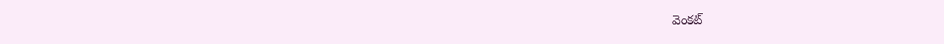వెంకట్‌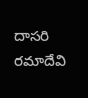దాసరి రమాదేవి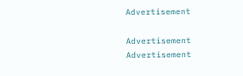Advertisement

Advertisement
Advertisement